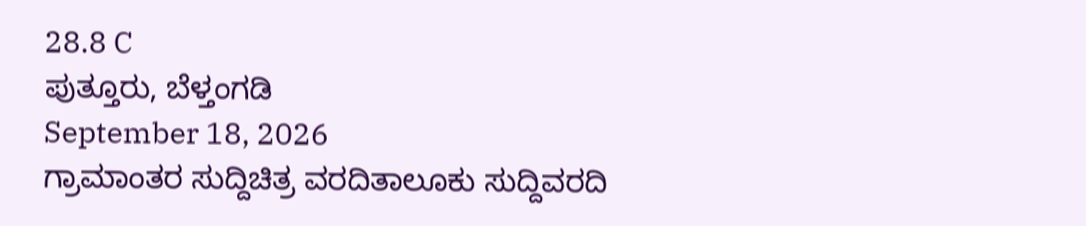28.8 C
ಪುತ್ತೂರು, ಬೆಳ್ತಂಗಡಿ
September 18, 2026
ಗ್ರಾಮಾಂತರ ಸುದ್ದಿಚಿತ್ರ ವರದಿತಾಲೂಕು ಸುದ್ದಿವರದಿ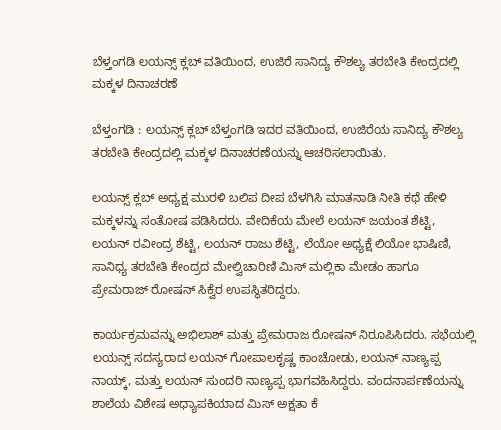ಬೆಳ್ತಂಗಡಿ ಲಯನ್ಸ್ ಕ್ಲಬ್ ವತಿಯಿಂದ, ಉಜಿರೆ ಸಾನಿದ್ಯ ಕೌಶಲ್ಯ ತರಬೇತಿ ಕೇಂದ್ರದಲ್ಲಿ ಮಕ್ಕಳ ದಿನಾಚರಣೆ

ಬೆಳ್ತಂಗಡಿ : ಲಯನ್ಸ್ ಕ್ಲಬ್ ಬೆಳ್ತಂಗಡಿ ಇದರ ವತಿಯಿಂದ, ಉಜಿರೆಯ ಸಾನಿದ್ಯ ಕೌಶಲ್ಯ ತರಬೇತಿ ಕೇಂದ್ರದಲ್ಲಿ ಮಕ್ಕಳ ದಿನಾಚರಣೆಯನ್ನು ಆಚರಿಸಲಾಯಿತು.

ಲಯನ್ಸ್ ಕ್ಲಬ್ ಅಧ್ಯಕ್ಷ ಮುರಳಿ ಬಲಿಪ ದೀಪ ಬೆಳಗಿಸಿ ಮಾತನಾಡಿ ನೀತಿ ಕಥೆ ಹೇಳಿ ಮಕ್ಕಳನ್ನು ಸಂತೋಷ ಪಡಿಸಿದರು. ವೇದಿಕೆಯ ಮೇಲೆ ಲಯನ್ ಜಯಂತ ಶೆಟ್ಟಿ, ಲಯನ್ ರವೀಂದ್ರ ಶೆಟ್ಟಿ, ಲಯನ್ ರಾಜು ಶೆಟ್ಟಿ, ಲೆಯೋ ಅಧ್ಯಕ್ಷೆ ಲಿಯೋ ಭಾಷಿಣಿ, ಸಾನಿಧ್ಯ ತರಬೇತಿ ಕೇಂದ್ರದ ಮೇಲ್ವಿಚಾರಿಣಿ ಮಿಸ್ ಮಲ್ಲಿಕಾ ಮೇಡಂ ಹಾಗೂ ಪ್ರೇಮರಾಜ್ ರೋಷನ್ ಸಿಕ್ವೆರ ಉಪಸ್ಥಿತರಿದ್ದರು.

ಕಾರ್ಯಕ್ರಮವನ್ನು ಅಭಿಲಾಶ್ ಮತ್ತು ಪ್ರೇಮರಾಜ ರೋಷನ್ ನಿರೂಪಿಸಿದರು. ಸಭೆಯಲ್ಲಿ ಲಯನ್ಸ್ ಸದಸ್ಯರಾದ ಲಯನ್ ಗೋಪಾಲಕೃಷ್ಣ ಕಾಂಚೋಡು, ಲಯನ್ ನಾಣ್ಯಪ್ಪ ನಾಯ್ಕ್, ಮತ್ತು ಲಯನ್ ಸುಂದರಿ ನಾಣ್ಯಪ್ಪ ಭಾಗವಹಿಸಿದ್ದರು. ವಂದನಾರ್ಪಣೆಯನ್ನು ಶಾಲೆಯ ವಿಶೇಷ ಅಧ್ಯಾಪಕಿಯಾದ ಮಿಸ್ ಅಕ್ಷತಾ ಕೆ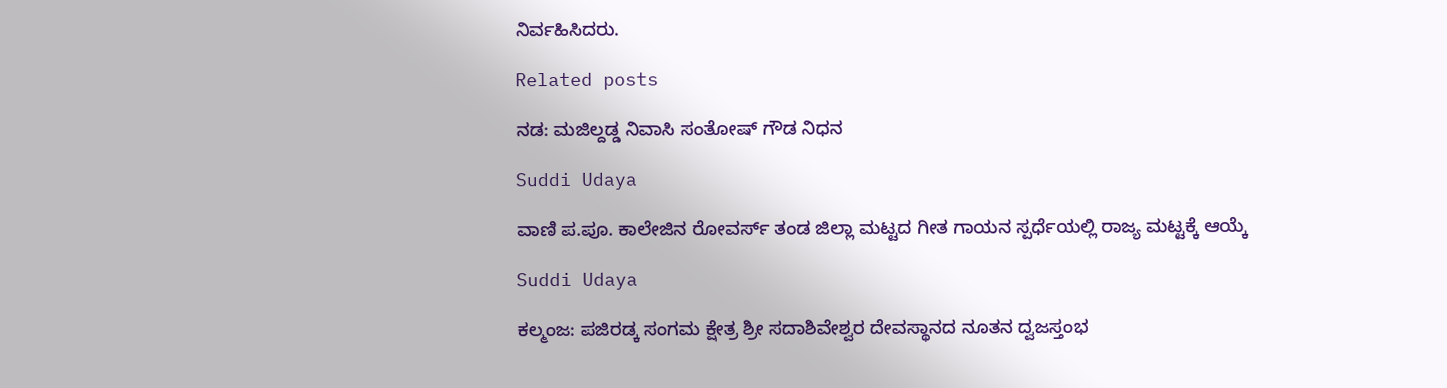ನಿರ್ವಹಿಸಿದರು.

Related posts

ನಡ: ಮಜಿಲ್ದಡ್ಡ ನಿವಾಸಿ ಸಂತೋಷ್ ಗೌಡ ನಿಧನ

Suddi Udaya

ವಾಣಿ ಪ.ಪೂ. ಕಾಲೇಜಿನ ರೋವರ್ಸ್ ತಂಡ ಜಿಲ್ಲಾ ಮಟ್ಟದ ಗೀತ ಗಾಯನ ಸ್ಪರ್ಧೆಯಲ್ಲಿ ರಾಜ್ಯ ಮಟ್ಟಕ್ಕೆ ಆಯ್ಕೆ

Suddi Udaya

ಕಲ್ಮಂಜ: ಪಜಿರಡ್ಕ ಸಂಗಮ ಕ್ಷೇತ್ರ ಶ್ರೀ ಸದಾಶಿವೇಶ್ವರ ದೇವಸ್ಥಾನದ ನೂತನ ದ್ವಜಸ್ತಂಭ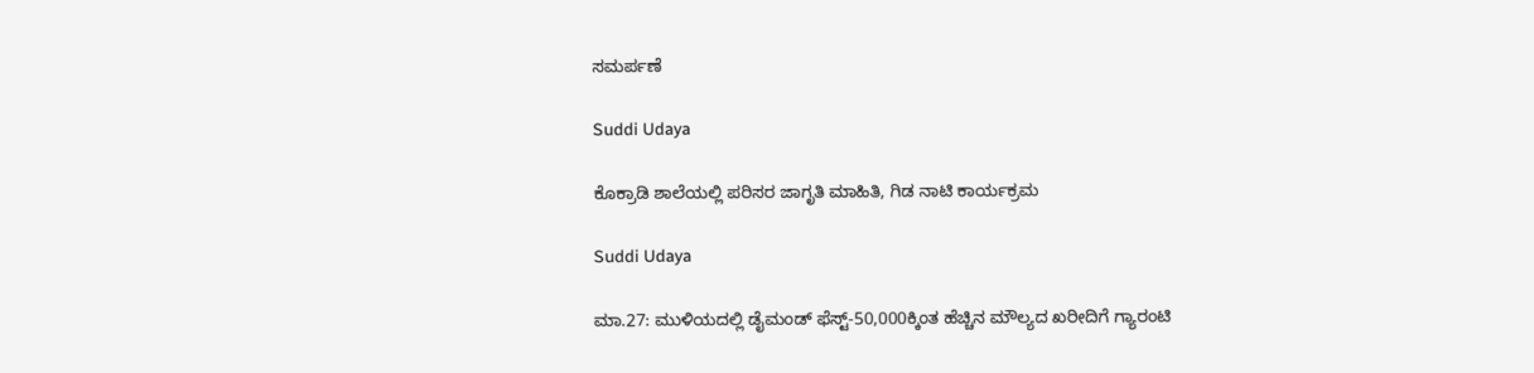ಸಮರ್ಪಣೆ

Suddi Udaya

ಕೊಕ್ರಾಡಿ ಶಾಲೆಯಲ್ಲಿ ಪರಿಸರ ಜಾಗೃತಿ ಮಾಹಿತಿ, ಗಿಡ ನಾಟಿ ಕಾರ್ಯಕ್ರಮ

Suddi Udaya

ಮಾ.27: ಮುಳಿಯದಲ್ಲಿ ಡೈಮಂಡ್ ಫೆಸ್ಟ್-50,000ಕ್ಕಿಂತ ಹೆಚ್ಚಿನ ಮೌಲ್ಯದ ಖರೀದಿಗೆ ಗ್ಯಾರಂಟಿ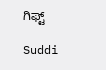ಗಿಫ್ಟ್

Suddi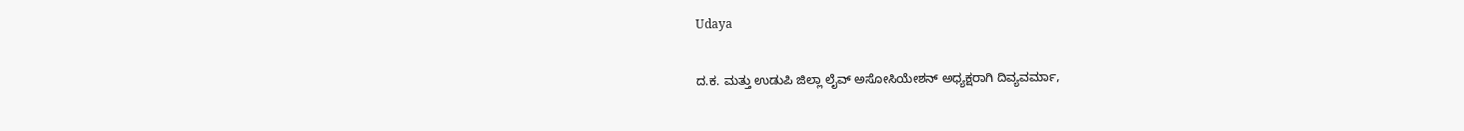Udaya

ದ.ಕ. ಮತ್ತು ಉಡುಪಿ ಜಿಲ್ಲಾ ಲೈವ್ ಅಸೋಸಿಯೇಶನ್ ಅಧ್ಯಕ್ಷರಾಗಿ ದಿವ್ಯವರ್ಮಾ,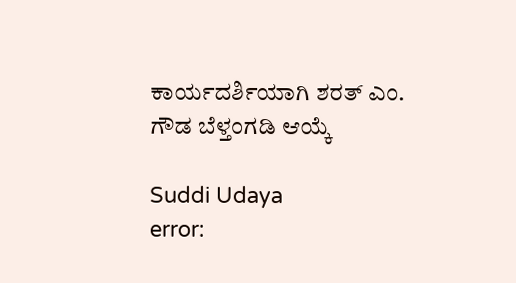ಕಾರ್ಯದರ್ಶಿಯಾಗಿ ಶರತ್ ಎಂ. ಗೌಡ ಬೆಳ್ತಂಗಡಿ ಆಯ್ಕೆ

Suddi Udaya
error: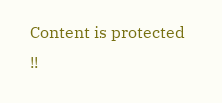Content is protected !!